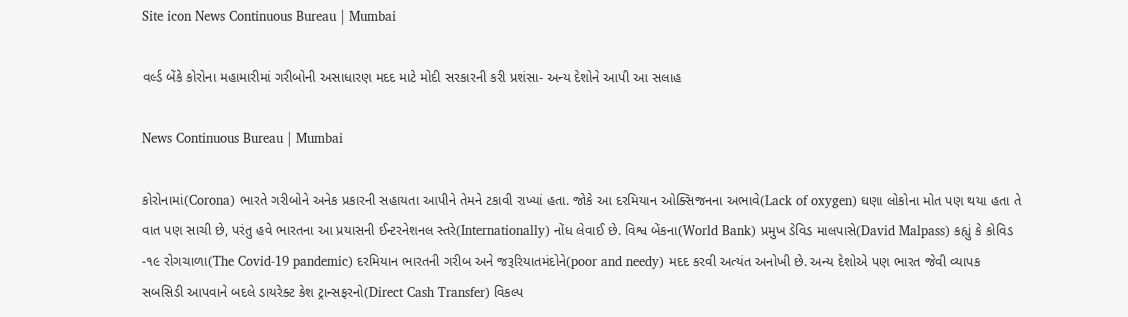Site icon News Continuous Bureau | Mumbai

વર્લ્ડ બેંકે કોરોના મહામારીમાં ગરીબોની અસાધારણ મદદ માટે મોદી સરકારની કરી પ્રશંસા- અન્ય દેશોને આપી આ સલાહ

News Continuous Bureau | Mumbai

કોરોનામાં(Corona) ભારતે ગરીબોને અનેક પ્રકારની સહાયતા આપીને તેમને ટકાવી રાખ્યાં હતા. જોકે આ દરમિયાન ઓક્સિજનના અભાવે(Lack of oxygen) ઘણા લોકોના મોત પણ થયા હતા તે વાત પણ સાચી છે, પરંતુ હવે ભારતના આ પ્રયાસની ઈન્ટરનેશનલ સ્તરે(Internationally) નોંધ લેવાઈ છે. વિશ્વ બેંકના(World Bank) પ્રમુખ ડેવિડ માલપાસે(David Malpass) કહ્યું કે કોવિડ -૧૯ રોગચાળા(The Covid-19 pandemic) દરમિયાન ભારતની ગરીબ અને જરૂરિયાતમંદોને(poor and needy) મદદ કરવી અત્યંત અનોખી છે. અન્ય દેશોએ પણ ભારત જેવી વ્યાપક સબસિડી આપવાને બદલે ડાયરેક્ટ કેશ ટ્રાન્સફરનો(Direct Cash Transfer) વિકલ્પ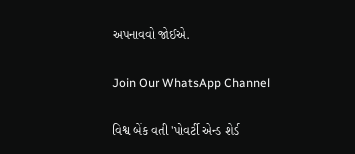અપનાવવો જોઈએ.

Join Our WhatsApp Channel

વિશ્વ બેંક વતી 'પોવર્ટી એન્ડ શેર્ડ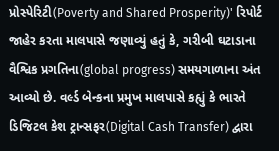પ્રોસ્પેરિટી(Poverty and Shared Prosperity)' રિપોર્ટ જાહેર કરતા માલપાસે જણાવ્યું હતું કે, ગરીબી ઘટાડાના વૈશ્વિક પ્રગતિના(global progress) સમયગાળાના અંત આવ્યો છે. વર્લ્ડ બેન્કના પ્રમુખ માલપાસે કહ્યું કે ભારતે ડિજિટલ કેશ ટ્રાન્સફર(Digital Cash Transfer) દ્વારા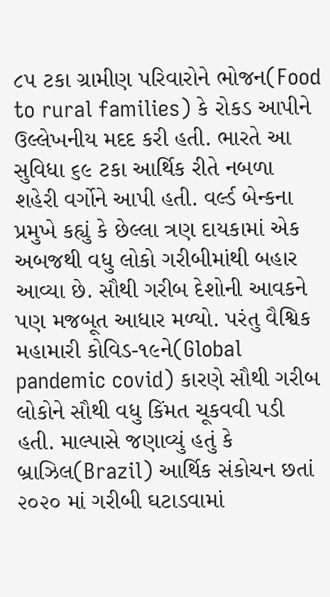૮૫ ટકા ગ્રામીણ પરિવારોને ભોજન(Food to rural families) કે રોકડ આપીને ઉલ્લેખનીય મદદ કરી હતી. ભારતે આ સુવિધા ૬૯ ટકા આર્થિક રીતે નબળા શહેરી વર્ગોને આપી હતી. વર્લ્ડ બેન્કના પ્રમુખે કહ્યું કે છેલ્લા ત્રણ દાયકામાં એક અબજથી વધુ લોકો ગરીબીમાંથી બહાર આવ્યા છે. સૌથી ગરીબ દેશોની આવકને પણ મજબૂત આધાર મળ્યો. પરંતુ વૈશ્વિક મહામારી કોવિડ-૧૯ને(Global pandemic covid) કારણે સૌથી ગરીબ લોકોને સૌથી વધુ કિંમત ચૂકવવી પડી હતી. માલ્પાસે જણાવ્યું હતું કે બ્રાઝિલ(Brazil) આર્થિક સંકોચન છતાં ૨૦૨૦ માં ગરીબી ઘટાડવામાં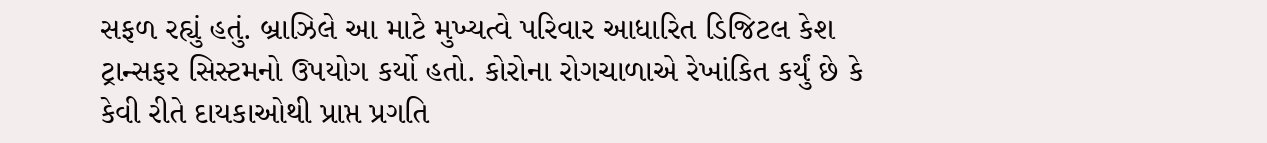સફળ રહ્યું હતું. બ્રાઝિલે આ માટે મુખ્યત્વે પરિવાર આધારિત ડિજિટલ કેશ ટ્રાન્સફર સિસ્ટમનો ઉપયોગ કર્યો હતો. કોરોના રોગચાળાએ રેખાંકિત કર્યું છે કે કેવી રીતે દાયકાઓથી પ્રાપ્ત પ્રગતિ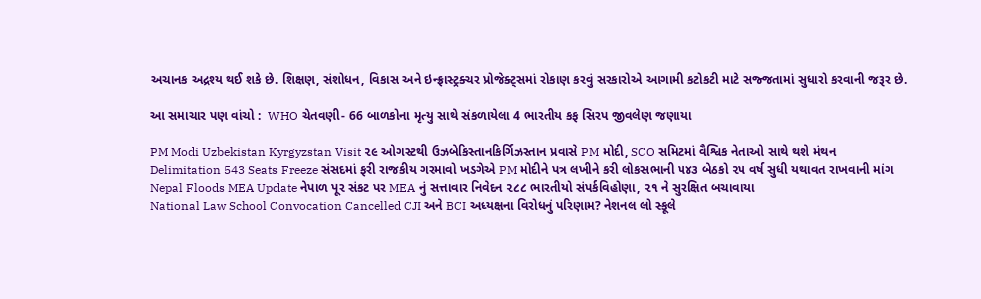અચાનક અદ્રશ્ય થઈ શકે છે. શિક્ષણ, સંશોધન, વિકાસ અને ઇન્ફ્રાસ્ટ્રક્ચર પ્રોજેક્ટ્‌સમાં રોકાણ કરવું સરકારોએ આગામી કટોકટી માટે સજ્જતામાં સુધારો કરવાની જરૂર છે.

આ સમાચાર પણ વાંચો :  WHO ચેતવણી- 66 બાળકોના મૃત્યુ સાથે સંકળાયેલા 4 ભારતીય કફ સિરપ જીવલેણ જણાયા

PM Modi Uzbekistan Kyrgyzstan Visit ૨૯ ઓગસ્ટથી ઉઝબેકિસ્તાનકિર્ગિઝસ્તાન પ્રવાસે PM મોદી, SCO સમિટમાં વૈશ્વિક નેતાઓ સાથે થશે મંથન
Delimitation 543 Seats Freeze સંસદમાં ફરી રાજકીય ગરમાવો ખડગેએ PM મોદીને પત્ર લખીને કરી લોકસભાની ૫૪૩ બેઠકો ૨૫ વર્ષ સુધી યથાવત રાખવાની માંગ
Nepal Floods MEA Update નેપાળ પૂર સંકટ પર MEA નું સત્તાવાર નિવેદન ૨૮૮ ભારતીયો સંપર્કવિહોણા, ૨૧ ને સુરક્ષિત બચાવાયા
National Law School Convocation Cancelled CJI અને BCI અધ્યક્ષના વિરોધનું પરિણામ? નેશનલ લો સ્કૂલે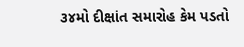૩૪મો દીક્ષાંત સમારોહ કેમ પડતો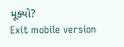મૂક્યો?
Exit mobile version